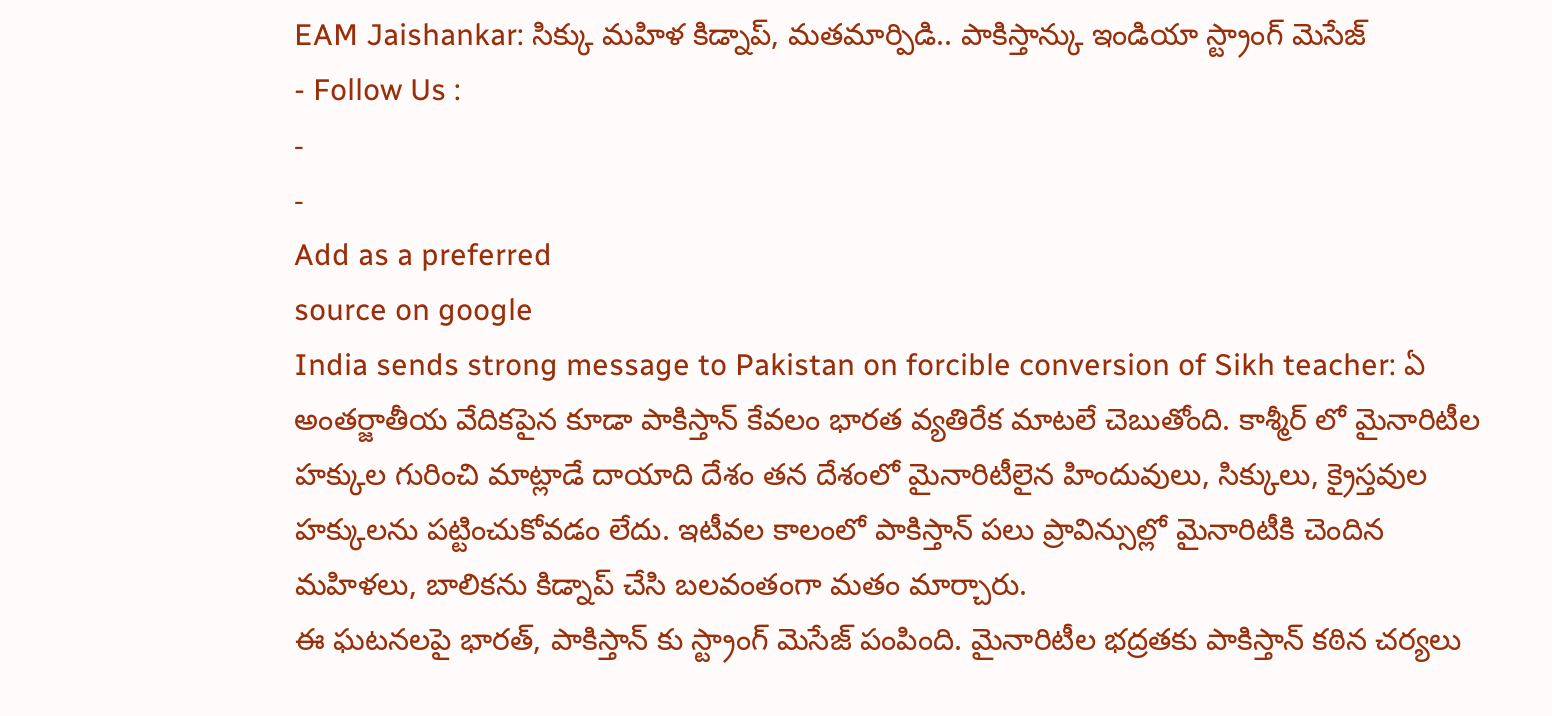EAM Jaishankar: సిక్కు మహిళ కిడ్నాప్, మతమార్పిడి.. పాకిస్తాన్కు ఇండియా స్ట్రాంగ్ మెసేజ్
- Follow Us :
-
-
Add as a preferred
source on google
India sends strong message to Pakistan on forcible conversion of Sikh teacher: ఏ అంతర్జాతీయ వేదికపైన కూడా పాకిస్తాన్ కేవలం భారత వ్యతిరేక మాటలే చెబుతోంది. కాశ్మీర్ లో మైనారిటీల హక్కుల గురించి మాట్లాడే దాయాది దేశం తన దేశంలో మైనారిటీలైన హిందువులు, సిక్కులు, క్రైస్తవుల హక్కులను పట్టించుకోవడం లేదు. ఇటీవల కాలంలో పాకిస్తాన్ పలు ప్రావిన్సుల్లో మైనారిటీకి చెందిన మహిళలు, బాలికను కిడ్నాప్ చేసి బలవంతంగా మతం మార్చారు.
ఈ ఘటనలపై భారత్, పాకిస్తాన్ కు స్ట్రాంగ్ మెసేజ్ పంపింది. మైనారిటీల భద్రతకు పాకిస్తాన్ కఠిన చర్యలు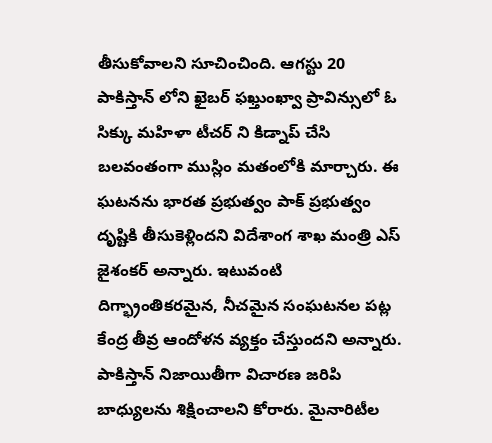తీసుకోవాలని సూచించింది. ఆగస్టు 20 పాకిస్తాన్ లోని ఖైబర్ ఫఖ్తుంఖ్వా ప్రావిన్సులో ఓ సిక్కు మహిళా టీచర్ ని కిడ్నాప్ చేసి బలవంతంగా ముస్లిం మతంలోకి మార్చారు. ఈ ఘటనను భారత ప్రభుత్వం పాక్ ప్రభుత్వం దృష్టికి తీసుకెళ్లిందని విదేశాంగ శాఖ మంత్రి ఎస్ జైశంకర్ అన్నారు. ఇటువంటి దిగ్భ్రాంతికరమైన, నీచమైన సంఘటనల పట్ల కేంద్ర తీవ్ర ఆందోళన వ్యక్తం చేస్తుందని అన్నారు. పాకిస్తాన్ నిజాయితీగా విచారణ జరిపి బాధ్యులను శిక్షించాలని కోరారు. మైనారిటీల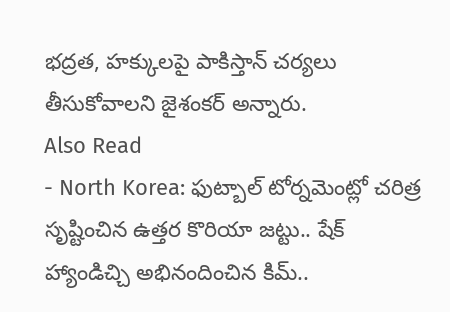భద్రత, హక్కులపై పాకిస్తాన్ చర్యలు తీసుకోవాలని జైశంకర్ అన్నారు.
Also Read
- North Korea: ఫుట్బాల్ టోర్నమెంట్లో చరిత్ర సృష్టించిన ఉత్తర కొరియా జట్టు.. షేక్ హ్యాండిచ్చి అభినందించిన కిమ్..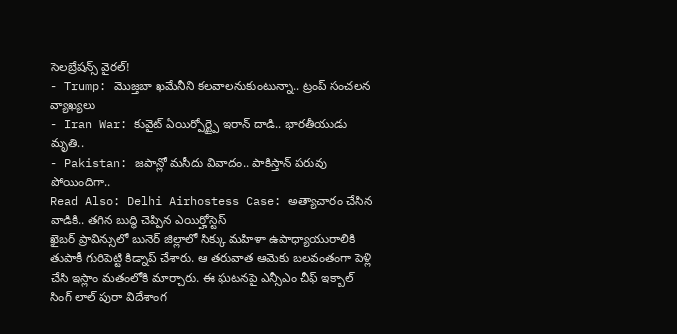సెలబ్రేషన్స్ వైరల్!
- Trump: మొజ్తబా ఖమేనీని కలవాలనుకుంటున్నా.. ట్రంప్ సంచలన వ్యాఖ్యలు
- Iran War: కువైట్ ఏయిర్పోర్ట్పై ఇరాన్ దాడి.. భారతీయుడు మృతి..
- Pakistan: జపాన్లో మసీదు వివాదం.. పాకిస్తాన్ పరువు పోయిందిగా..
Read Also: Delhi Airhostess Case: అత్యాచారం చేసిన వాడికి.. తగిన బుద్ధి చెప్పిన ఎయిర్హోస్టెస్
ఖైబర్ ప్రావిన్సులో బునెర్ జిల్లాలో సిక్కు మహిళా ఉపాధ్యాయురాలికి తుపాకీ గురిపెట్టి కిడ్నాప్ చేశారు. ఆ తరువాత ఆమెకు బలవంతంగా పెళ్లి చేసి ఇస్లాం మతంలోకి మార్చారు. ఈ ఘటనపై ఎన్సీఎం చీఫ్ ఇక్బాల్ సింగ్ లాల్ పురా విదేశాంగ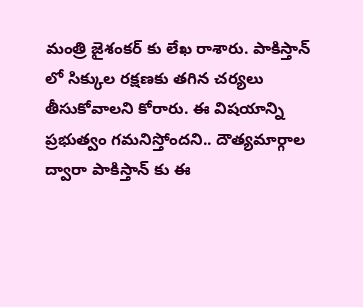మంత్రి జైశంకర్ కు లేఖ రాశారు. పాకిస్తాన్ లో సిక్కుల రక్షణకు తగిన చర్యలు తీసుకోవాలని కోరారు. ఈ విషయాన్ని ప్రభుత్వం గమనిస్తోందని.. దౌత్యమార్గాల ద్వారా పాకిస్తాన్ కు ఈ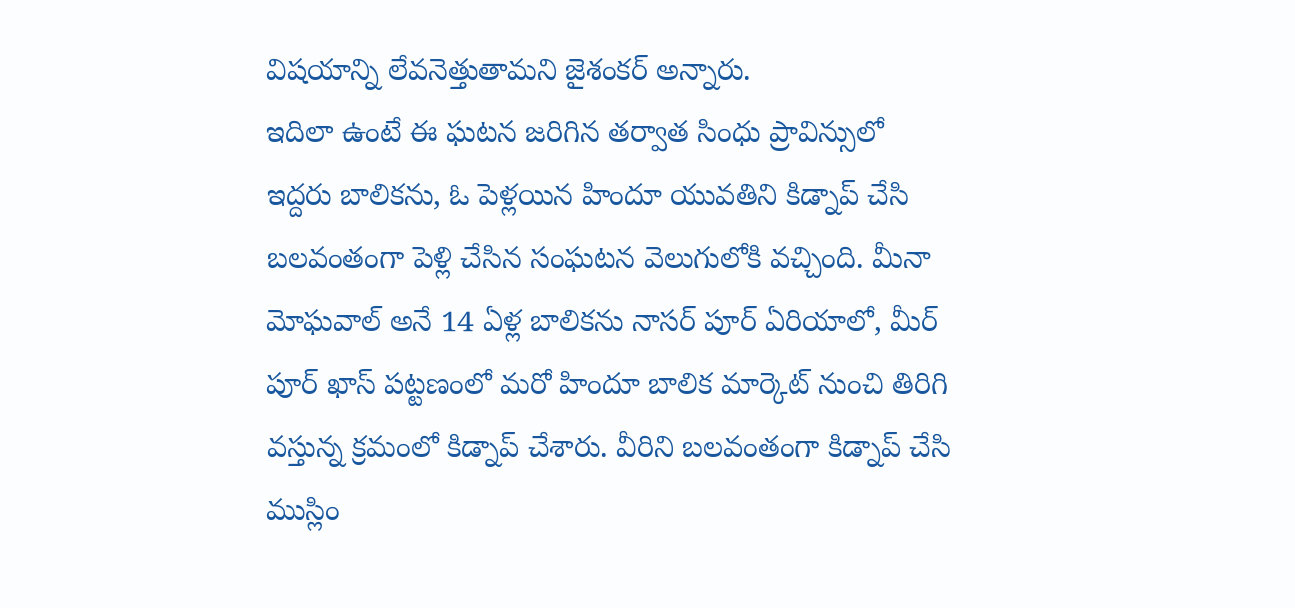విషయాన్ని లేవనెత్తుతామని జైశంకర్ అన్నారు.
ఇదిలా ఉంటే ఈ ఘటన జరిగిన తర్వాత సింధు ప్రావిన్సులో ఇద్దరు బాలికను, ఓ పెళ్లయిన హిందూ యువతిని కిడ్నాప్ చేసి బలవంతంగా పెళ్లి చేసిన సంఘటన వెలుగులోకి వచ్చింది. మీనా మోఘవాల్ అనే 14 ఏళ్ల బాలికను నాసర్ పూర్ ఏరియాలో, మీర్ పూర్ ఖాస్ పట్టణంలో మరో హిందూ బాలిక మార్కెట్ నుంచి తిరిగి వస్తున్న క్రమంలో కిడ్నాప్ చేశారు. వీరిని బలవంతంగా కిడ్నాప్ చేసి ముస్లిం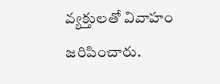వ్యక్తులతో వివాహం జరిపించారు.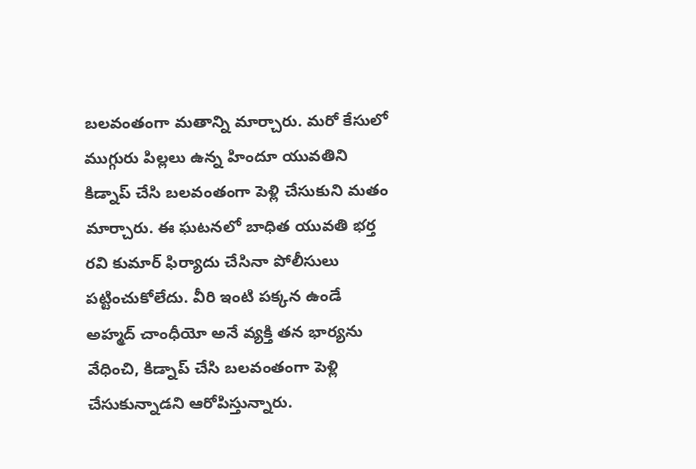బలవంతంగా మతాన్ని మార్చారు. మరో కేసులో ముగ్గురు పిల్లలు ఉన్న హిందూ యువతిని కిడ్నాప్ చేసి బలవంతంగా పెళ్లి చేసుకుని మతం మార్చారు. ఈ ఘటనలో బాధిత యువతి భర్త రవి కుమార్ ఫిర్యాదు చేసినా పోలీసులు పట్టించుకోలేదు. వీరి ఇంటి పక్కన ఉండే అహ్మద్ చాంధీయో అనే వ్యక్తి తన భార్యను వేధించి, కిడ్నాప్ చేసి బలవంతంగా పెళ్లి చేసుకున్నాడని ఆరోపిస్తున్నారు.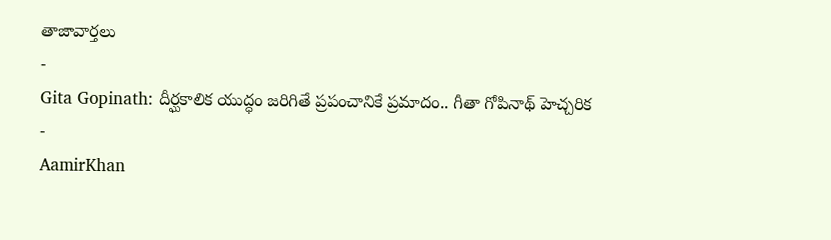తాజావార్తలు
-
Gita Gopinath: దీర్ఘకాలిక యుద్ధం జరిగితే ప్రపంచానికే ప్రమాదం.. గీతా గోపినాథ్ హెచ్చరిక
-
AamirKhan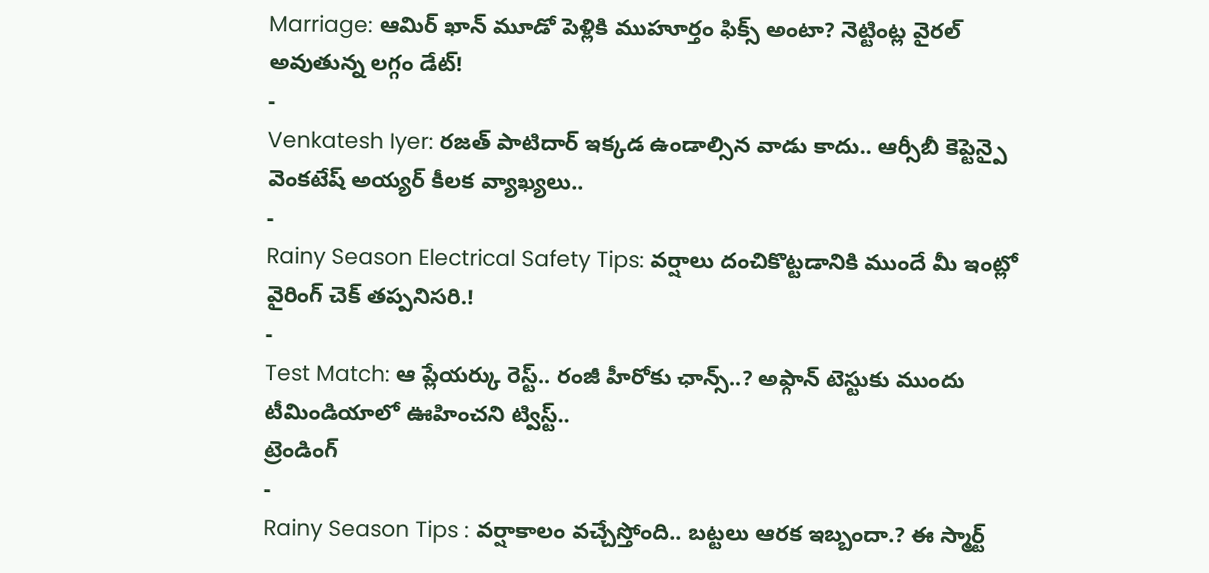Marriage: ఆమిర్ ఖాన్ మూడో పెళ్లికి ముహూర్తం ఫిక్స్ అంటా? నెట్టింట్ల వైరల్ అవుతున్న లగ్గం డేట్!
-
Venkatesh Iyer: రజత్ పాటిదార్ ఇక్కడ ఉండాల్సిన వాడు కాదు.. ఆర్సీబీ కెప్టెన్పై వెంకటేష్ అయ్యర్ కీలక వ్యాఖ్యలు..
-
Rainy Season Electrical Safety Tips: వర్షాలు దంచికొట్టడానికి ముందే మీ ఇంట్లో వైరింగ్ చెక్ తప్పనిసరి.!
-
Test Match: ఆ ప్లేయర్కు రెస్ట్.. రంజీ హీరోకు ఛాన్స్..? అఫ్గాన్ టెస్టుకు ముందు టీమిండియాలో ఊహించని ట్విస్ట్..
ట్రెండింగ్
-
Rainy Season Tips : వర్షాకాలం వచ్చేస్తోంది.. బట్టలు ఆరక ఇబ్బందా.? ఈ స్మార్ట్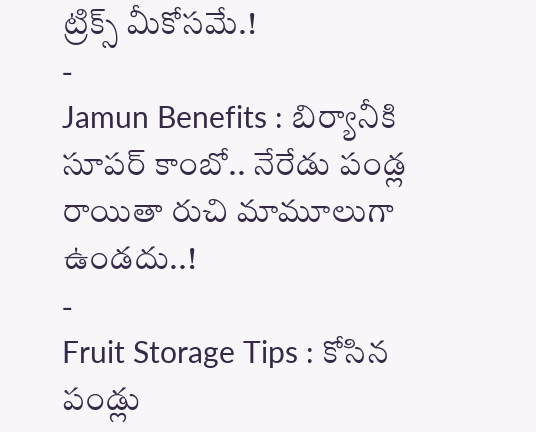ట్రిక్స్ మీకోసమే.!
-
Jamun Benefits : బిర్యానీకి సూపర్ కాంబో.. నేరేడు పండ్ల రాయితా రుచి మామూలుగా ఉండదు..!
-
Fruit Storage Tips : కోసిన పండ్లు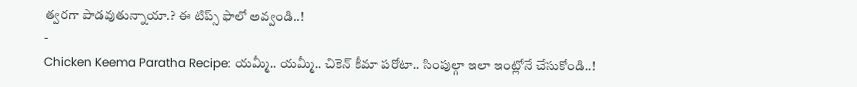త్వరగా పాడవుతున్నాయా.? ఈ టిప్స్ ఫాలో అవ్వండి..!
-
Chicken Keema Paratha Recipe: యమ్మీ.. యమ్మీ.. చికెన్ కీమా పరోటా.. సింపుల్గా ఇలా ఇంట్లోనే చేసుకోండి..!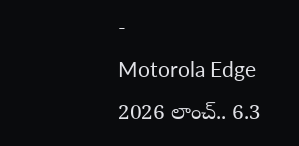-
Motorola Edge 2026 లాంచ్.. 6.3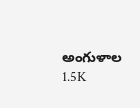అంగుళాల 1.5K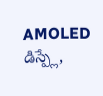AMOLED డిస్ప్లే,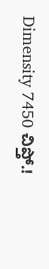Dimensity 7450 చిప్తో.!